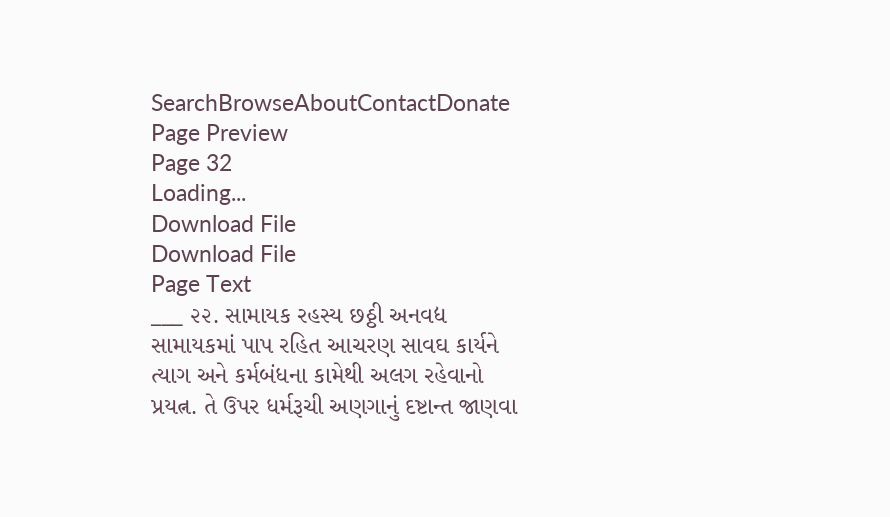SearchBrowseAboutContactDonate
Page Preview
Page 32
Loading...
Download File
Download File
Page Text
___ ૨૨. સામાયક રહસ્ય છઠ્ઠી અનવદ્ય સામાયકમાં પાપ રહિત આચરણ સાવઘ કાર્યને ત્યાગ અને કર્મબંધના કામેથી અલગ રહેવાનો પ્રયત્ન. તે ઉપર ધર્મરૂચી અણગાનું દષ્ટાન્ત જાણવા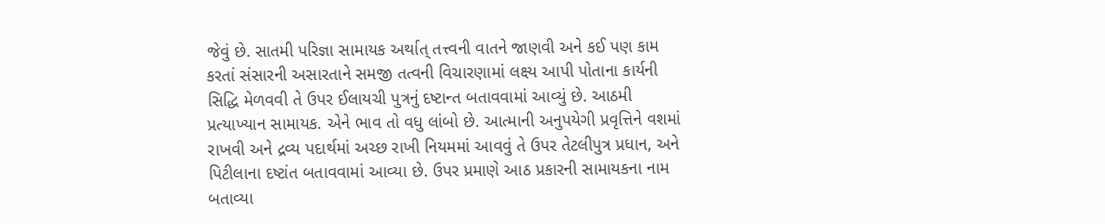જેવું છે. સાતમી પરિજ્ઞા સામાયક અર્થાત્ તત્ત્વની વાતને જાણવી અને કઈ પણ કામ કરતાં સંસારની અસારતાને સમજી તત્વની વિચારણામાં લક્ષ્ય આપી પોતાના કાર્યની સિદ્ધિ મેળવવી તે ઉપર ઈલાયચી પુત્રનું દષ્ટાન્ત બતાવવામાં આવ્યું છે. આઠમી પ્રત્યાખ્યાન સામાયક. એને ભાવ તો વધુ લાંબો છે. આત્માની અનુપયેગી પ્રવૃત્તિને વશમાં રાખવી અને દ્રવ્ય પદાર્થમાં અચ્છ રાખી નિયમમાં આવવું તે ઉપર તેટલીપુત્ર પ્રધાન, અને પિટીલાના દષ્ટાંત બતાવવામાં આવ્યા છે. ઉપર પ્રમાણે આઠ પ્રકારની સામાયકના નામ બતાવ્યા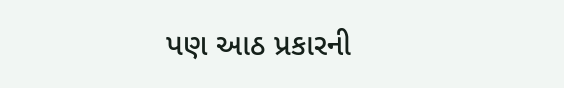પણ આઠ પ્રકારની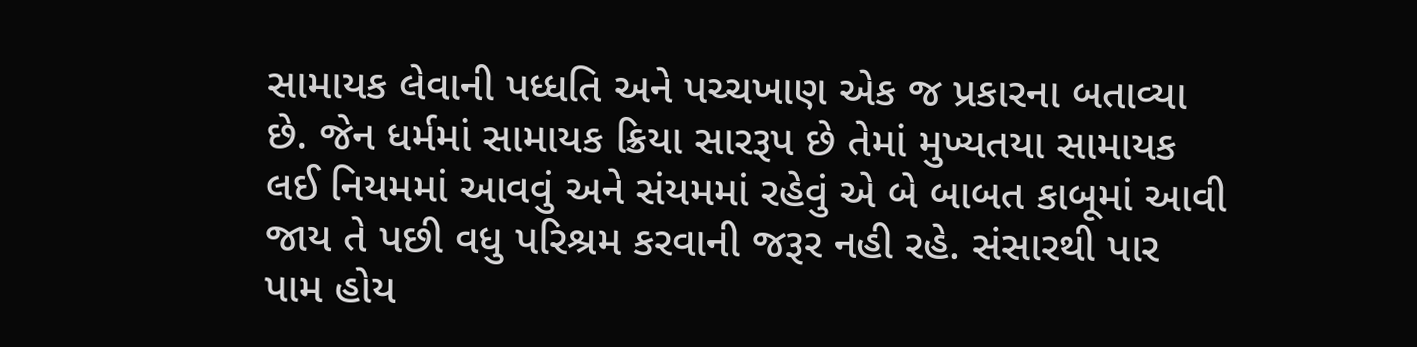સામાયક લેવાની પધ્ધતિ અને પચ્ચખાણ એક જ પ્રકારના બતાવ્યા છે. જેન ધર્મમાં સામાયક ક્રિયા સારરૂપ છે તેમાં મુખ્યતયા સામાયક લઈ નિયમમાં આવવું અને સંયમમાં રહેવું એ બે બાબત કાબૂમાં આવી જાય તે પછી વધુ પરિશ્રમ કરવાની જરૂર નહી રહે. સંસારથી પાર પામ હોય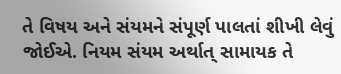તે વિષય અને સંયમને સંપૂર્ણ પાલતાં શીખી લેવું જોઈએ. નિયમ સંયમ અર્થાત્ સામાયક તે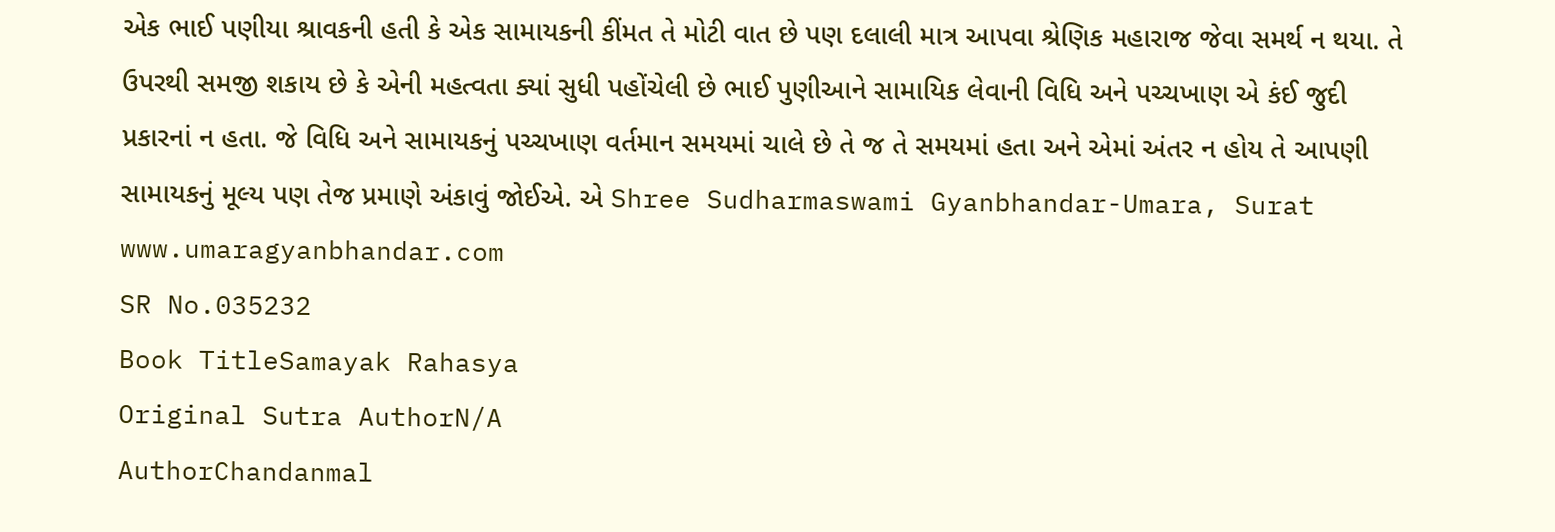એક ભાઈ પણીયા શ્રાવકની હતી કે એક સામાયકની કીંમત તે મોટી વાત છે પણ દલાલી માત્ર આપવા શ્રેણિક મહારાજ જેવા સમર્થ ન થયા. તે ઉપરથી સમજી શકાય છે કે એની મહત્વતા ક્યાં સુધી પહોંચેલી છે ભાઈ પુણીઆને સામાયિક લેવાની વિધિ અને પચ્ચખાણ એ કંઈ જુદી પ્રકારનાં ન હતા. જે વિધિ અને સામાયકનું પચ્ચખાણ વર્તમાન સમયમાં ચાલે છે તે જ તે સમયમાં હતા અને એમાં અંતર ન હોય તે આપણી સામાયકનું મૂલ્ય પણ તેજ પ્રમાણે અંકાવું જોઈએ. એ Shree Sudharmaswami Gyanbhandar-Umara, Surat www.umaragyanbhandar.com
SR No.035232
Book TitleSamayak Rahasya
Original Sutra AuthorN/A
AuthorChandanmal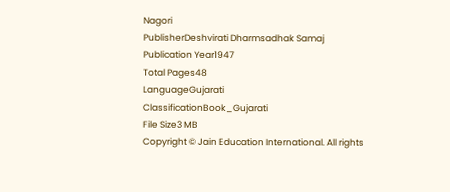Nagori
PublisherDeshvirati Dharmsadhak Samaj
Publication Year1947
Total Pages48
LanguageGujarati
ClassificationBook_Gujarati
File Size3 MB
Copyright © Jain Education International. All rights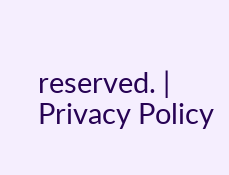reserved. | Privacy Policy